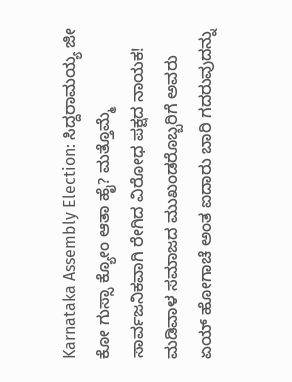Karnataka Assembly Election: ಸಿದ್ದರಾಮಯ್ಯ ಜೀ ಕೋ ಗುಸ್ಸಾ ಕ್ಯೋಂ ಆತಾ ಹೈ? ಮತ್ತೊಮ್ಮೆ ಸಾರ್ವಜನಿಕವಾಗಿ ರೇಗಿದ ವಿರೋಧ ಪಕ್ಷದ ನಾಯಕ!
ಮಡಿವಾಳ ಸಮಾಜದ ಮುಖಂಡರೊಬ್ಬರಿಗೆ ಅವರು ಏಯ್ ಹೋಗಾಚೆ ಅಂತ ಐದಾರು ಬಾರಿ ಗದರುವುದನ್ನು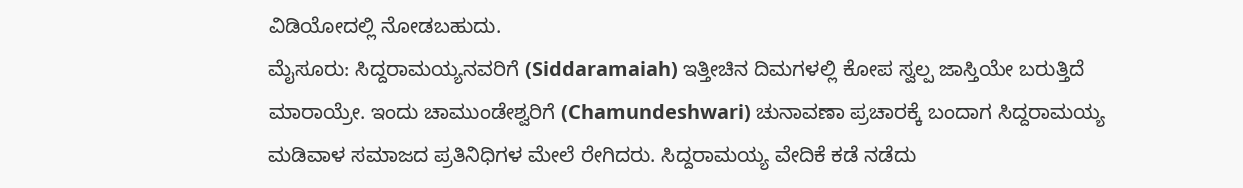ವಿಡಿಯೋದಲ್ಲಿ ನೋಡಬಹುದು.
ಮೈಸೂರು: ಸಿದ್ದರಾಮಯ್ಯನವರಿಗೆ (Siddaramaiah) ಇತ್ತೀಚಿನ ದಿಮಗಳಲ್ಲಿ ಕೋಪ ಸ್ವಲ್ಪ ಜಾಸ್ತಿಯೇ ಬರುತ್ತಿದೆ ಮಾರಾಯ್ರೇ. ಇಂದು ಚಾಮುಂಡೇಶ್ವರಿಗೆ (Chamundeshwari) ಚುನಾವಣಾ ಪ್ರಚಾರಕ್ಕೆ ಬಂದಾಗ ಸಿದ್ದರಾಮಯ್ಯ ಮಡಿವಾಳ ಸಮಾಜದ ಪ್ರತಿನಿಧಿಗಳ ಮೇಲೆ ರೇಗಿದರು. ಸಿದ್ದರಾಮಯ್ಯ ವೇದಿಕೆ ಕಡೆ ನಡೆದು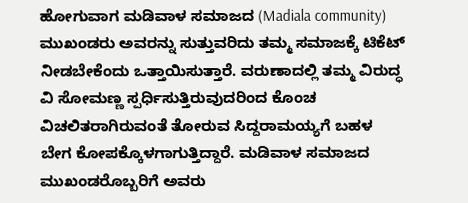ಹೋಗುವಾಗ ಮಡಿವಾಳ ಸಮಾಜದ (Madiala community) ಮುಖಂಡರು ಅವರನ್ನು ಸುತ್ತುವರಿದು ತಮ್ಮ ಸಮಾಜಕ್ಕೆ ಟಿಕೆಟ್ ನೀಡಬೇಕೆಂದು ಒತ್ತಾಯಿಸುತ್ತಾರೆ. ವರುಣಾದಲ್ಲಿ ತಮ್ಮ ವಿರುದ್ಧ ವಿ ಸೋಮಣ್ಣ ಸ್ಪರ್ಧಿಸುತ್ತಿರುವುದರಿಂದ ಕೊಂಚ ವಿಚಲಿತರಾಗಿರುವಂತೆ ತೋರುವ ಸಿದ್ದರಾಮಯ್ಯಗೆ ಬಹಳ ಬೇಗ ಕೋಪಕ್ಕೊಳಗಾಗುತ್ತಿದ್ದಾರೆ. ಮಡಿವಾಳ ಸಮಾಜದ ಮುಖಂಡರೊಬ್ಬರಿಗೆ ಅವರು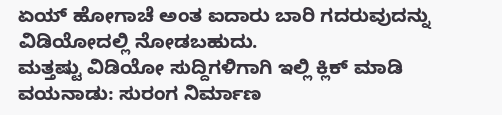ಏಯ್ ಹೋಗಾಚೆ ಅಂತ ಐದಾರು ಬಾರಿ ಗದರುವುದನ್ನು ವಿಡಿಯೋದಲ್ಲಿ ನೋಡಬಹುದು.
ಮತ್ತಷ್ಟು ವಿಡಿಯೋ ಸುದ್ದಿಗಳಿಗಾಗಿ ಇಲ್ಲಿ ಕ್ಲಿಕ್ ಮಾಡಿ
ವಯನಾಡು: ಸುರಂಗ ನಿರ್ಮಾಣ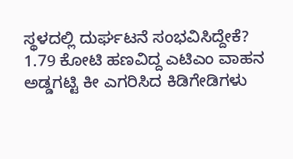ಸ್ಥಳದಲ್ಲಿ ದುರ್ಘಟನೆ ಸಂಭವಿಸಿದ್ದೇಕೆ?
1.79 ಕೋಟಿ ಹಣವಿದ್ದ ಎಟಿಎಂ ವಾಹನ ಅಡ್ಡಗಟ್ಟಿ ಕೀ ಎಗರಿಸಿದ ಕಿಡಿಗೇಡಿಗಳು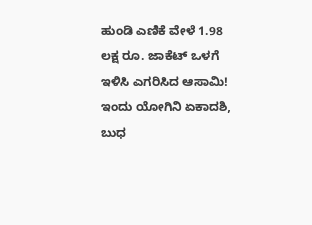ಹುಂಡಿ ಎಣಿಕೆ ವೇಳೆ 1.98 ಲಕ್ಷ ರೂ. ಜಾಕೆಟ್ ಒಳಗೆ ಇಳಿಸಿ ಎಗರಿಸಿದ ಆಸಾಮಿ!
ಇಂದು ಯೋಗಿನಿ ಏಕಾದಶಿ, ಬುಧ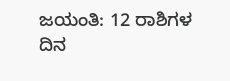ಜಯಂತಿ: 12 ರಾಶಿಗಳ ದಿನ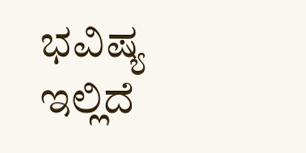ಭವಿಷ್ಯ ಇಲ್ಲಿದೆ